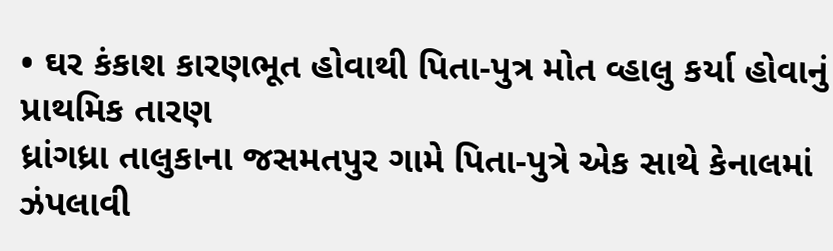• ઘર કંકાશ કારણભૂત હોવાથી પિતા-પુત્ર મોત વ્હાલુ કર્યા હોવાનું પ્રાથમિક તારણ
ધ્રાંગધ્રા તાલુકાના જસમતપુર ગામે પિતા-પુત્રે એક સાથે કેનાલમાં ઝંપલાવી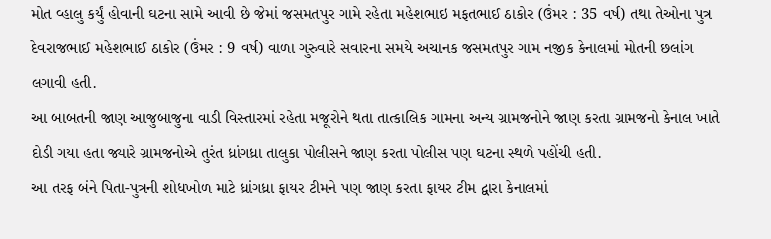મોત વ્હાલુ કર્યું હોવાની ઘટના સામે આવી છે જેમાં જસમતપુર ગામે રહેતા મહેશભાઇ મફતભાઈ ઠાકોર (ઉંમર : 35 વર્ષ) તથા તેઓના પુત્ર દેવરાજભાઈ મહેશભાઈ ઠાકોર (ઉંમર : 9 વર્ષ) વાળા ગુરુવારે સવારના સમયે અચાનક જસમતપુર ગામ નજીક કેનાલમાં મોતની છલાંગ લગાવી હતી.
આ બાબતની જાણ આજુબાજુના વાડી વિસ્તારમાં રહેતા મજૂરોને થતા તાત્કાલિક ગામના અન્ય ગ્રામજનોને જાણ કરતા ગ્રામજનો કેનાલ ખાતે દોડી ગયા હતા જ્યારે ગ્રામજનોએ તુરંત ધ્રાંગધ્રા તાલુકા પોલીસને જાણ કરતા પોલીસ પણ ઘટના સ્થળે પહોંચી હતી.
આ તરફ બંને પિતા-પુત્રની શોધખોળ માટે ધ્રાંગધ્રા ફાયર ટીમને પણ જાણ કરતા ફાયર ટીમ દ્વારા કેનાલમાં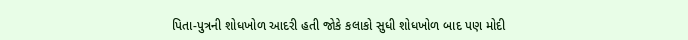પિતા-પુત્રની શોધખોળ આદરી હતી જોકે કલાકો સુધી શોધખોળ બાદ પણ મોદી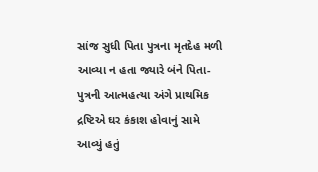સાંજ સુધી પિતા પુત્રના મૃતદેહ મળી આવ્યા ન હતા જ્યારે બંને પિતા-પુત્રની આત્મહત્યા અંગે પ્રાથમિક દ્રષ્ટિએ ઘર કંકાશ હોવાનું સામે આવ્યું હતું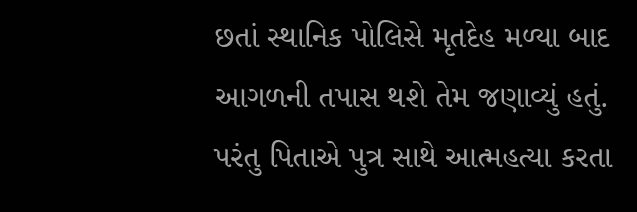છતાં સ્થાનિક પોલિસે મૃતદેહ મળ્યા બાદ આગળની તપાસ થશે તેમ જણાવ્યું હતું. પરંતુ પિતાએ પુત્ર સાથે આત્મહત્યા કરતા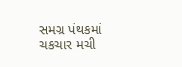સમગ્ર પંથકમાં ચકચાર મચી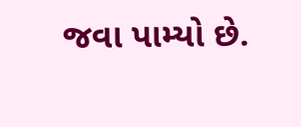જવા પામ્યો છે.